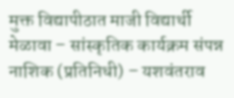मुक्त विद्यापीठात माजी विद्यार्थी मेळावा – सांस्कृतिक कार्यक्रम संपन्न
नाशिक (प्रतिनिधी) – यशवंतराव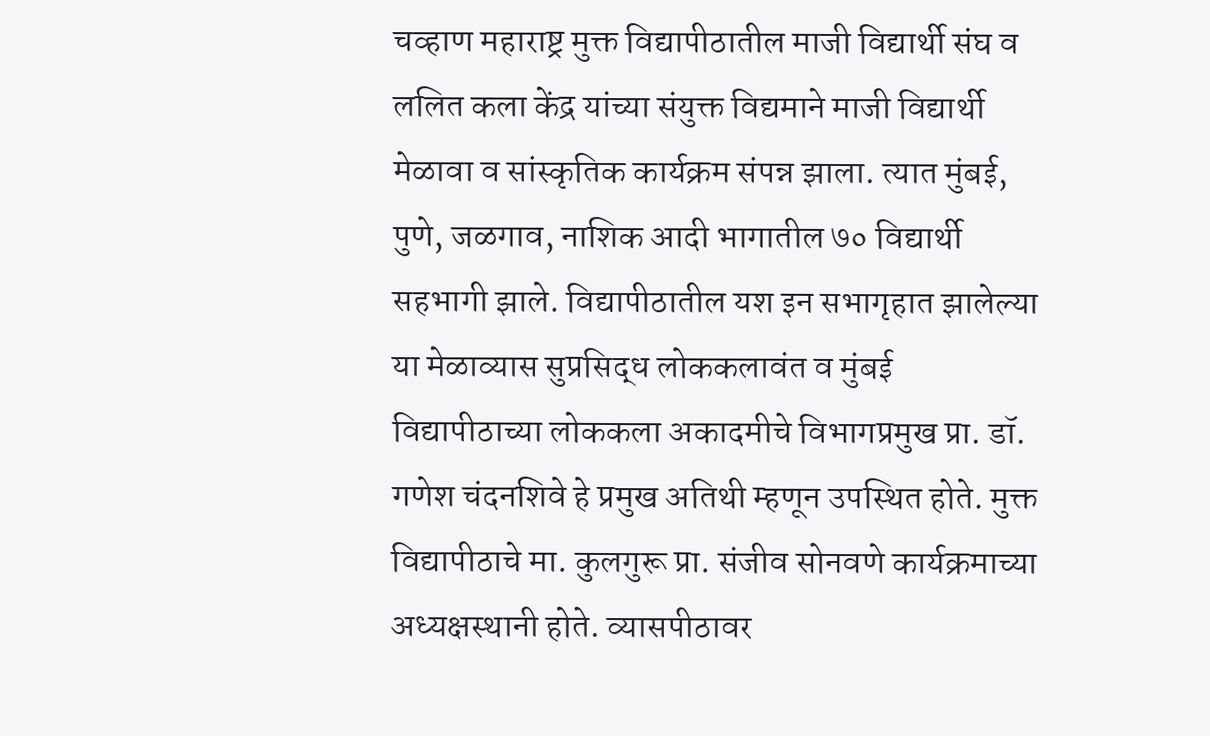चव्हाण महाराष्ट्र मुक्त विद्यापीठातील माजी विद्यार्थी संघ व ललित कला केंद्र यांच्या संयुक्त विद्यमाने माजी विद्यार्थी मेळावा व सांस्कृतिक कार्यक्रम संपन्न झाला. त्यात मुंबई, पुणे, जळगाव, नाशिक आदी भागातील ७० विद्यार्थी सहभागी झाले. विद्यापीठातील यश इन सभागृहात झालेल्या या मेळाव्यास सुप्रसिद्ध लोककलावंत व मुंबई विद्यापीठाच्या लोककला अकादमीचे विभागप्रमुख प्रा. डॉ. गणेश चंदनशिवे हे प्रमुख अतिथी म्हणून उपस्थित होते. मुक्त विद्यापीठाचे मा. कुलगुरू प्रा. संजीव सोनवणे कार्यक्रमाच्या अध्यक्षस्थानी होते. व्यासपीठावर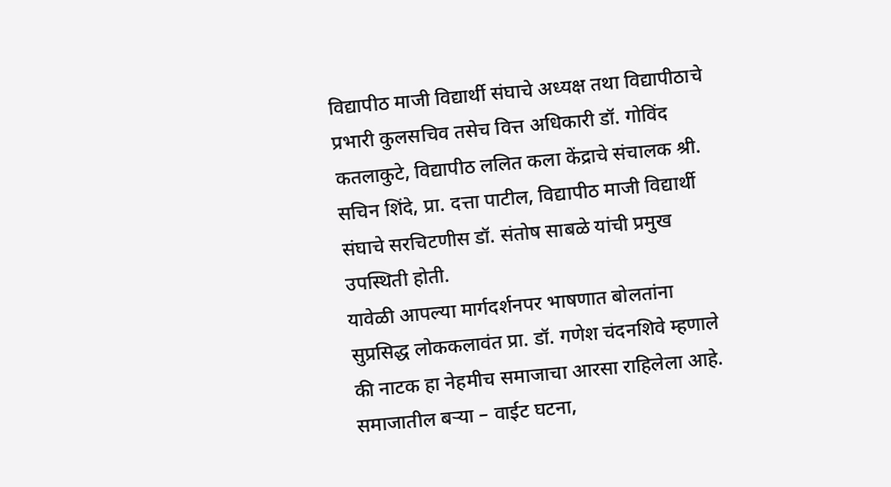विद्यापीठ माजी विद्यार्थी संघाचे अध्यक्ष तथा विद्यापीठाचे प्रभारी कुलसचिव तसेच वित्त अधिकारी डॉ. गोविंद कतलाकुटे, विद्यापीठ ललित कला केंद्राचे संचालक श्री. सचिन शिंदे, प्रा. दत्ता पाटील, विद्यापीठ माजी विद्यार्थी संघाचे सरचिटणीस डॉ. संतोष साबळे यांची प्रमुख उपस्थिती होती.
यावेळी आपल्या मार्गदर्शनपर भाषणात बोलतांना सुप्रसिद्ध लोककलावंत प्रा. डॉ. गणेश चंदनशिवे म्हणाले की नाटक हा नेहमीच समाजाचा आरसा राहिलेला आहे. समाजातील बऱ्या – वाईट घटना,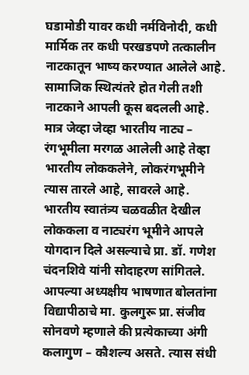घडामोडी यावर कधी नर्मविनोदी, कधी मार्मिक तर कधी परखडपणे तत्कालीन नाटकातून भाष्य करण्यात आलेले आहे. सामाजिक स्थित्यंतरे होत गेली तशी नाटकाने आपली कूस बदलली आहे. मात्र जेव्हा जेव्हा भारतीय नाट्य – रंगभूमीला मरगळ आलेली आहे तेव्हा भारतीय लोककलेने, लोकरंगभूमीने त्यास तारले आहे, सावरले आहे. भारतीय स्वातंत्र्य चळवळीत देखील लोककला व नाट्यरंग भूमीने आपले योगदान दिले असल्याचे प्रा. डॉ. गणेश चंदनशिवे यांनी सोदाहरण सांगितले. आपल्या अध्यक्षीय भाषणात बोलतांना विद्यापीठाचे मा. कुलगुरू प्रा. संजीव सोनवणे म्हणाले की प्रत्येकाच्या अंगी कलागुण – कौशल्य असते. त्यास संधी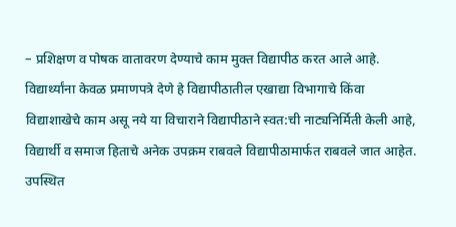– प्रशिक्षण व पोषक वातावरण देण्याचे काम मुक्त विद्यापीठ करत आले आहे. विद्यार्थ्यांना केवळ प्रमाणपत्रे देणे हे विद्यापीठातील एखाद्या विभागाचे किंवा विद्याशाखेचे काम असू नये या विचाराने विद्यापीठाने स्वत:ची नाट्यनिर्मिती केली आहे, विद्यार्थी व समाज हिताचे अनेक उपक्रम राबवले विद्यापीठामार्फत राबवले जात आहेत. उपस्थित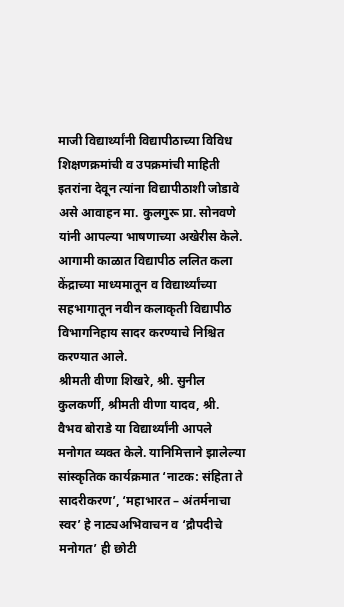माजी विद्यार्थ्यांनी विद्यापीठाच्या विविध शिक्षणक्रमांची व उपक्रमांची माहिती इतरांना देवून त्यांना विद्यापीठाशी जोडावे असे आवाहन मा. कुलगुरू प्रा. सोनवणे यांनी आपल्या भाषणाच्या अखेरीस केले. आगामी काळात विद्यापीठ ललित कला केंद्राच्या माध्यमातून व विद्यार्थ्यांच्या सहभागातून नवीन कलाकृती विद्यापीठ विभागनिहाय सादर करण्याचे निश्चित करण्यात आले.
श्रीमती वीणा शिखरे, श्री. सुनील कुलकर्णी, श्रीमती वीणा यादव, श्री. वैभव बोराडे या विद्यार्थ्यांनी आपले मनोगत व्यक्त केले. यानिमित्ताने झालेल्या सांस्कृतिक कार्यक्रमात ‘नाटक: संहिता ते सादरीकरण’, ‘महाभारत – अंतर्मनाचा स्वर’ हे नाट्यअभिवाचन व ‘द्रौपदीचे मनोगत’ ही छोटी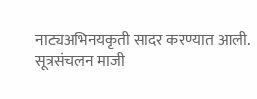नाट्यअभिनयकृती सादर करण्यात आली. सूत्रसंचलन माजी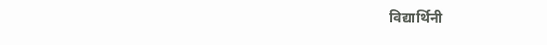विद्यार्थिनी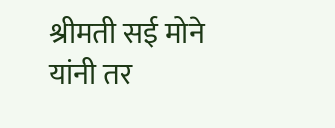श्रीमती सई मोने यांनी तर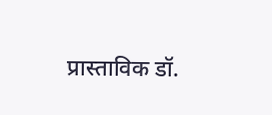प्रास्ताविक डॉ.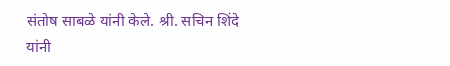संतोष साबळे यांनी केले. श्री. सचिन शिंदे यांनी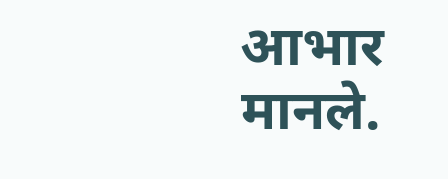आभार मानले.